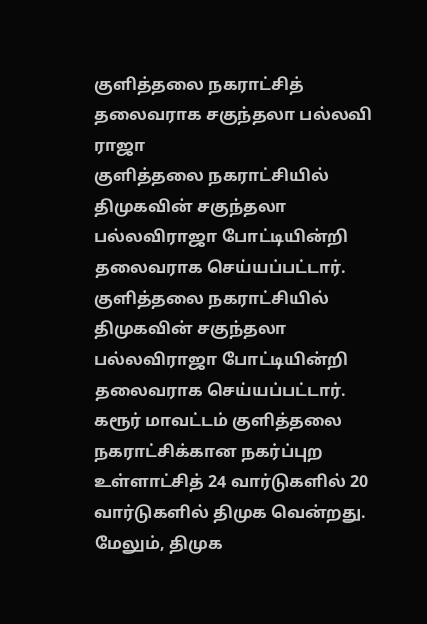குளித்தலை நகராட்சித் தலைவராக சகுந்தலா பல்லவி ராஜா
குளித்தலை நகராட்சியில் திமுகவின் சகுந்தலா பல்லவிராஜா போட்டியின்றி தலைவராக செய்யப்பட்டார்.
குளித்தலை நகராட்சியில் திமுகவின் சகுந்தலா பல்லவிராஜா போட்டியின்றி தலைவராக செய்யப்பட்டார்.
கரூர் மாவட்டம் குளித்தலை நகராட்சிக்கான நகர்ப்புற உள்ளாட்சித் 24 வார்டுகளில் 20 வார்டுகளில் திமுக வென்றது. மேலும், திமுக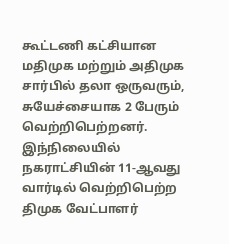கூட்டணி கட்சியான மதிமுக மற்றும் அதிமுக சார்பில் தலா ஒருவரும், சுயேச்சையாக 2 பேரும் வெற்றிபெற்றனர். இந்நிலையில் நகராட்சியின் 11-ஆவது வார்டில் வெற்றிபெற்ற திமுக வேட்பாளர்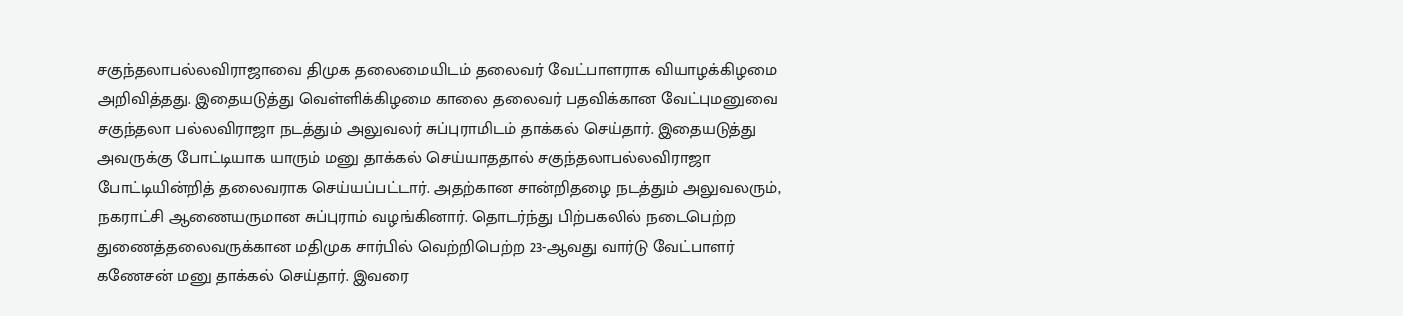சகுந்தலாபல்லவிராஜாவை திமுக தலைமையிடம் தலைவர் வேட்பாளராக வியாழக்கிழமை அறிவித்தது. இதையடுத்து வெள்ளிக்கிழமை காலை தலைவர் பதவிக்கான வேட்புமனுவை சகுந்தலா பல்லவிராஜா நடத்தும் அலுவலர் சுப்புராமிடம் தாக்கல் செய்தார். இதையடுத்து அவருக்கு போட்டியாக யாரும் மனு தாக்கல் செய்யாததால் சகுந்தலாபல்லவிராஜா போட்டியின்றித் தலைவராக செய்யப்பட்டார். அதற்கான சான்றிதழை நடத்தும் அலுவலரும், நகராட்சி ஆணையருமான சுப்புராம் வழங்கினார். தொடர்ந்து பிற்பகலில் நடைபெற்ற துணைத்தலைவருக்கான மதிமுக சார்பில் வெற்றிபெற்ற 23-ஆவது வார்டு வேட்பாளர் கணேசன் மனு தாக்கல் செய்தார். இவரை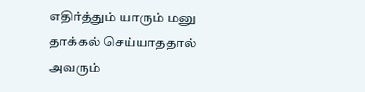எதிர்த்தும் யாரும் மனு தாக்கல் செய்யாததால் அவரும்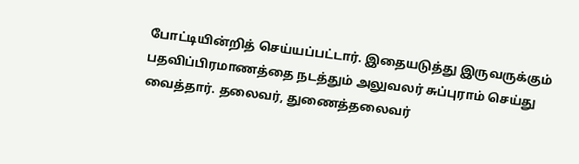போட்டியின்றித் செய்யப்பட்டார். இதையடுத்து இருவருக்கும் பதவிப்பிரமாணத்தை நடத்தும் அலுவலர் சுப்புராம் செய்து வைத்தார். தலைவர், துணைத்தலைவர்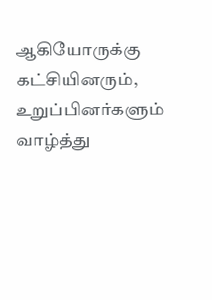ஆகியோருக்கு கட்சியினரும், உறுப்பினர்களும் வாழ்த்து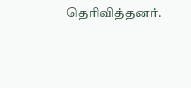தெரிவித்தனர்.